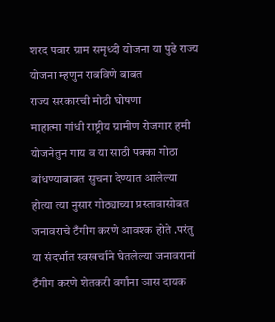शरद पवार ग्राम समृध्दी योजना या पुढे राज्य योजना म्हणुन राबविणे बाबत
राज्य सरकारची मोठी घोषणा
माहात्मा गांधी राष्ट्रीय ग्रामीण रोजगार हमी योजनेतुन गाय व या साठी पक्का गोठा बांधण्याबाबत सुचना देण्यात आलेल्या होत्या त्या नुसार गोठ्याच्या प्रस्तावासोबत जनावराचे टँगीग करणे आवश्क होते .परंतु या संदर्भात स्वखर्चाने घेतलेल्या जनावरानां टँगीग करणे शेतकरी वर्गांना ञास दायक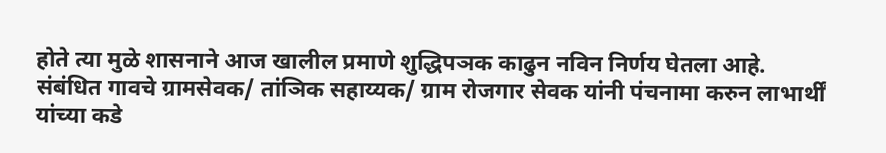होते त्या मुळे शासनाने आज खालील प्रमाणे शुद्धिपञक काढुन नविन निर्णय घेतला आहे.
संबंधित गावचे ग्रामसेवक/ तांञिक सहाय्यक/ ग्राम रोजगार सेवक यांनी पंचनामा करुन लाभार्थीं यांच्या कडे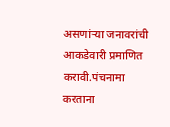असणांऱ्या जनावरांची आकडेवारी प्रमाणित करावी.पंचनामा करताना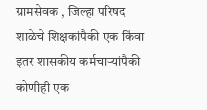ग्रामसेवक , जिल्हा परिषद शाळेचे शिक्षकांपैकी एक किंवा इतर शासकीय कर्मचाऱ्यांपैकी कोणीही एक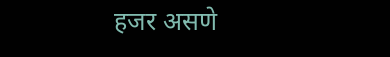हजर असणे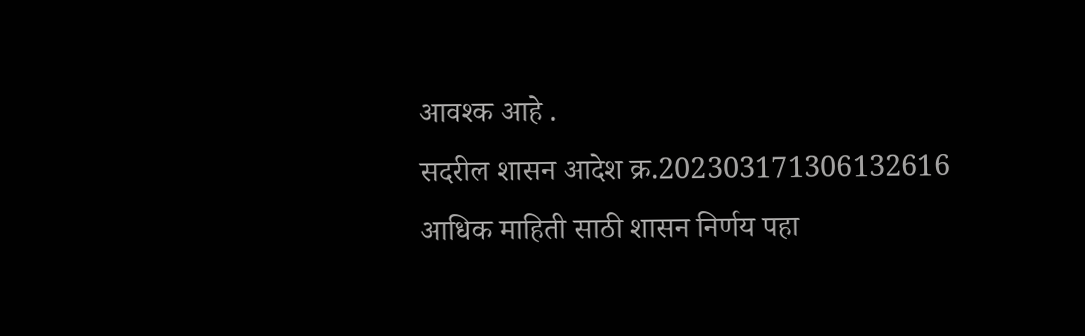आवश्क आहे .
सदरील शासन आदेश क्र.202303171306132616
आधिक माहिती साठी शासन निर्णय पहा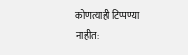कोणत्याही टिप्पण्या नाहीत: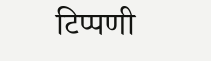टिप्पणी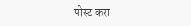पोस्ट करा